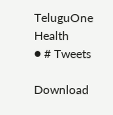TeluguOne Health
● # Tweets

Download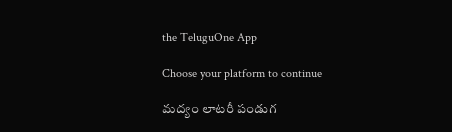the TeluguOne App

Choose your platform to continue

మద్యం లాటరీ పండుగ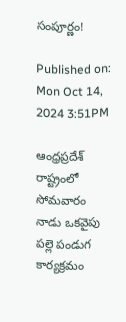సంపూర్ణం!

Published on: Mon Oct 14, 2024 3:51PM

ఆంధ్రప్రదేశ్ రాష్ట్రంలో సోమవారం నాడు ఒకవైపు పల్లె పండుగ కార్యక్రమం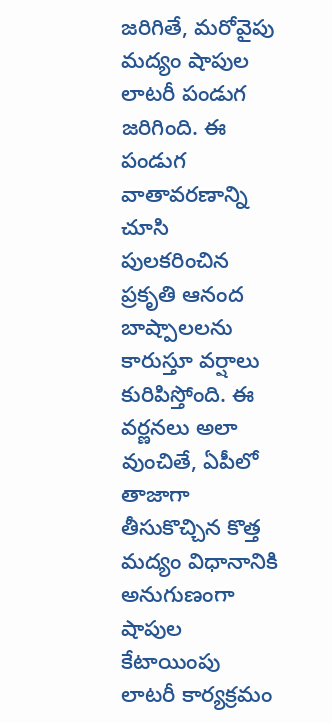జరిగితే, మరోవైపు మద్యం షాపుల లాటరీ పండుగ జరిగింది. ఈ పండుగ వాతావరణాన్ని చూసి పులకరించిన ప్రకృతి ఆనంద బాష్పాలలను కారుస్తూ వర్షాలు కురిపిస్తోంది. ఈ వర్ణనలు అలా వుంచితే, ఏపీలో తాజాగా తీసుకొచ్చిన కొత్త మద్యం విధానానికి అనుగుణంగా షాపుల కేటాయింపు లాటరీ కార్యక్రమం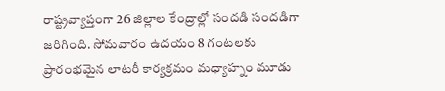రాష్ట్రవ్యాప్తంగా 26 జిల్లాల కేంద్రాల్లో సందడి సందడిగా జరిగింది. సోమవారం ఉదయం 8 గంటలకు ప్రారంభమైన లాటరీ కార్యక్రమం మధ్యాహ్నం మూడు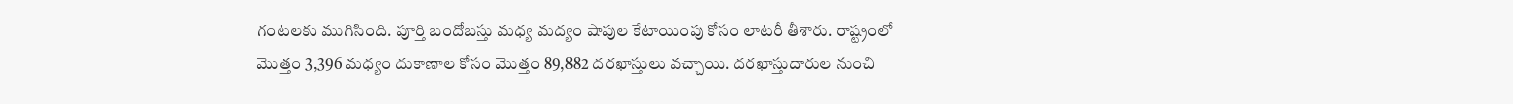గంటలకు ముగిసింది. పూర్తి బందోబస్తు మధ్య మద్యం షాపుల కేటాయింపు కోసం లాటరీ తీశారు. రాష్ట్రంలో మొత్తం 3,396 మధ్యం దుకాణాల కోసం మొత్తం 89,882 దరఖాస్తులు వచ్చాయి. దరఖాస్తుదారుల నుంచి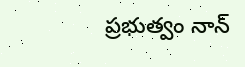ప్రభుత్వం నాన్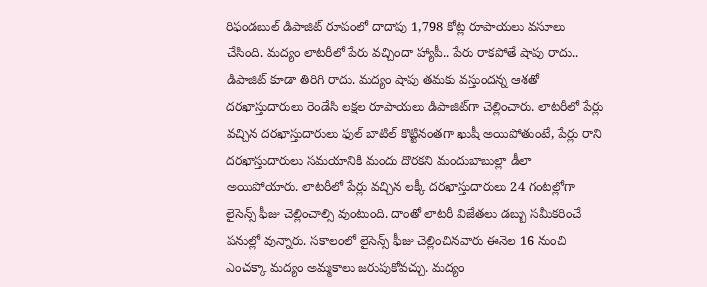రిఫండబుల్ డిపాజిట్ రూపంలో దాదాపు 1,798 కోట్ల రూపాయలు వసూలు చేసింది. మద్యం లాటరీలో పేరు వచ్చిందా హ్యాపీ.. పేరు రాకపోతే షాపు రాదు.. డిపాజిట్ కూడా తిరిగి రాదు. మద్యం షాపు తమకు వస్తుందన్న ఆశతో దరఖాస్తుదారులు రెండేసి లక్షల రూపాయలు డిపాజిట్‌గా చెల్లించారు. లాటరీలో పేర్లు వచ్చిన దరఖాస్తుదారులు ఫుల్ బాటిల్ కొట్టినంతగా ఖుషీ అయిపోతుంటే, పేర్లు రాని దరఖాస్తుదారులు సమయానికి మందు దొరకని మందుబాబుల్లా డీలా అయిపోయారు. లాటరీలో పేర్లు వచ్చిన లక్కీ దరఖాస్తుదారులు 24 గంటల్లోగా లైసెన్స్ ఫీజు చెల్లించాల్సి వుంటుంది. దాంతో లాటరీ విజేతలు డబ్బు సమీకరించే పనుల్లో వున్నారు. సకాలంలో లైసెన్స్ ఫీజు చెల్లించినవారు ఈనెల 16 నుంచి ఎంచక్కా మద్యం అమ్మకాలు జరుపుకోవచ్చు. మద్యం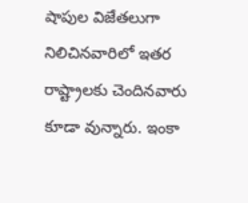షాపుల విజేతలుగా నిలిచినవారిలో ఇతర రాష్ట్రాలకు చెందినవారు కూడా వున్నారు. ఇంకా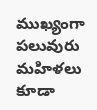ముఖ్యంగా పలువురు మహిళలు కూడా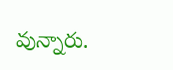వున్నారు.